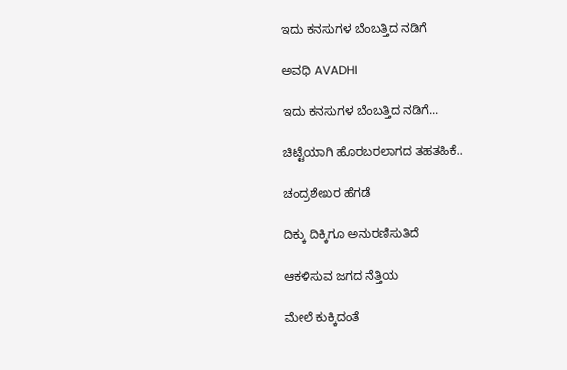ಇದು ಕನಸುಗಳ ಬೆಂಬತ್ತಿದ ನಡಿಗೆ‍

ಅವಧಿ AVADHI

ಇದು ಕನಸುಗಳ ಬೆಂಬತ್ತಿದ ನಡಿಗೆ...

ಚಿಟ್ಟೆಯಾಗಿ ಹೊರಬರಲಾಗದ ತಹತಹಿಕೆ..

ಚಂದ್ರಶೇಖರ ಹೆಗಡೆ

ದಿಕ್ಕು ದಿಕ್ಕಿಗೂ ಅನುರಣಿಸುತಿದೆ

ಆಕಳಿಸುವ ಜಗದ ನೆತ್ತಿಯ

ಮೇಲೆ ಕುಕ್ಕಿದಂತೆ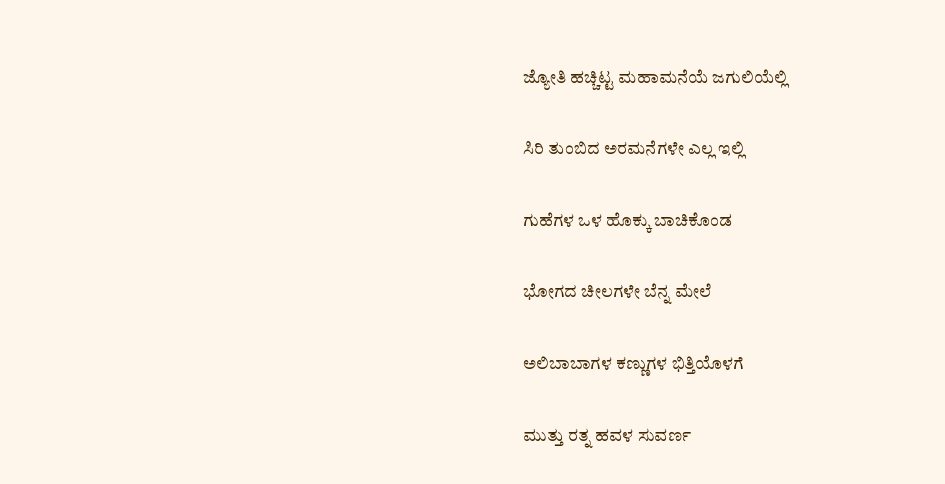ಜ್ಯೋತಿ ಹಚ್ಚಿಟ್ಟ ಮಹಾಮನೆಯೆ ಜಗುಲಿಯೆಲ್ಲಿ

ಸಿರಿ ತುಂಬಿದ ಅರಮನೆಗಳೇ ಎಲ್ಲ ಇಲ್ಲಿ

ಗುಹೆಗಳ ಒಳ ಹೊಕ್ಕು ಬಾಚಿಕೊಂಡ

ಭೋಗದ ಚೀಲಗಳೇ ಬೆನ್ನ ಮೇಲೆ

ಅಲಿಬಾಬಾಗಳ ಕಣ್ಣುಗಳ ಭಿತ್ತಿಯೊಳಗೆ

ಮುತ್ತು ರತ್ನ ಹವಳ ಸುವರ್ಣ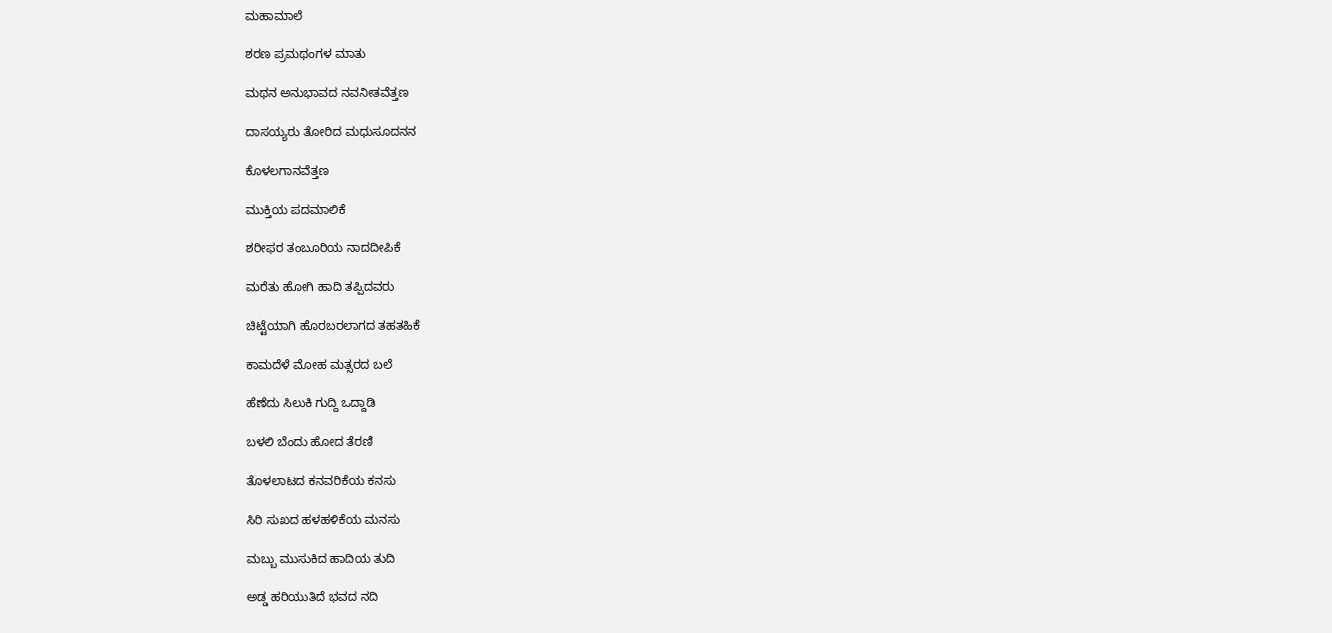ಮಹಾಮಾಲೆ

ಶರಣ ಪ್ರಮಥಂಗಳ ಮಾತು

ಮಥನ ಅನುಭಾವದ ನವನೀತವೆತ್ತಣ

ದಾಸಯ್ಯರು ತೋರಿದ ಮಧುಸೂದನನ

ಕೊಳಲಗಾನವೆತ್ತಣ

ಮುಕ್ತಿಯ ಪದಮಾಲಿಕೆ

ಶರೀಫರ ತಂಬೂರಿಯ ನಾದದೀಪಿಕೆ

ಮರೆತು ಹೋಗಿ ಹಾದಿ ತಪ್ಪಿದವರು

ಚಿಟ್ಟೆಯಾಗಿ ಹೊರಬರಲಾಗದ ತಹತಹಿಕೆ

ಕಾಮದೆಳೆ ಮೋಹ ಮತ್ಸರದ ಬಲೆ

ಹೆಣೆದು ಸಿಲುಕಿ ಗುದ್ದಿ ಒದ್ದಾಡಿ

ಬಳಲಿ ಬೆಂದು ಹೋದ ತೆರಣಿ

ತೊಳಲಾಟದ ಕನವರಿಕೆಯ ಕನಸು

ಸಿರಿ ಸುಖದ ಹಳಹಳಿಕೆಯ ಮನಸು

ಮಬ್ಬು ಮುಸುಕಿದ ಹಾದಿಯ ತುದಿ

ಅಡ್ಡ ಹರಿಯುತಿದೆ ಭವದ ನದಿ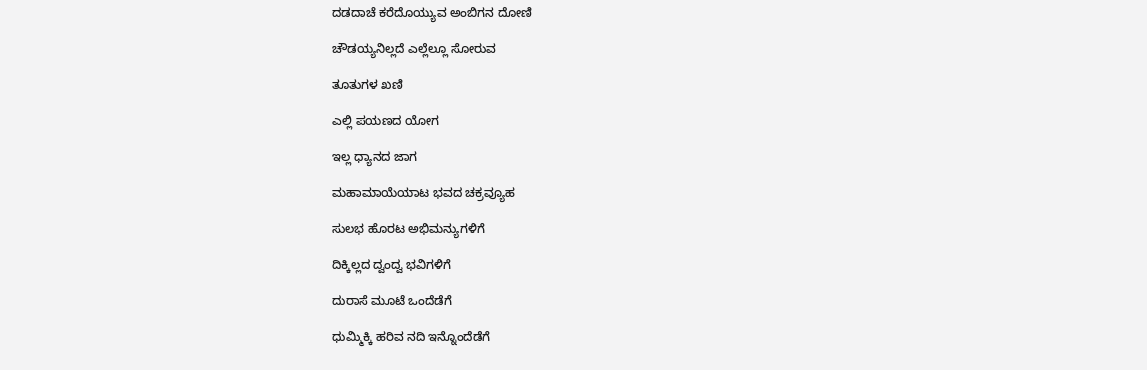ದಡದಾಚೆ ಕರೆದೊಯ್ಯುವ ಅಂಬಿಗನ ದೋಣಿ

ಚೌಡಯ್ಯನಿಲ್ಲದೆ ಎಲ್ಲೆಲ್ಲೂ ಸೋರುವ

ತೂತುಗಳ ಖಣಿ

ಎಲ್ಲಿ ಪಯಣದ ಯೋಗ

ಇಲ್ಲ ಧ್ಯಾನದ ಜಾಗ

ಮಹಾಮಾಯೆಯಾಟ ಭವದ ಚಕ್ರವ್ಯೂಹ

ಸುಲಭ ಹೊರಟ ಅಭಿಮನ್ಯುಗಳಿಗೆ

ದಿಕ್ಕಿಲ್ಲದ ದ್ವಂದ್ವ ಭವಿಗಳಿಗೆ

ದುರಾಸೆ ಮೂಟೆ ಒಂದೆಡೆಗೆ

ಧುಮ್ಮಿಕ್ಕಿ ಹರಿವ ನದಿ ಇನ್ನೊಂದೆಡೆಗೆ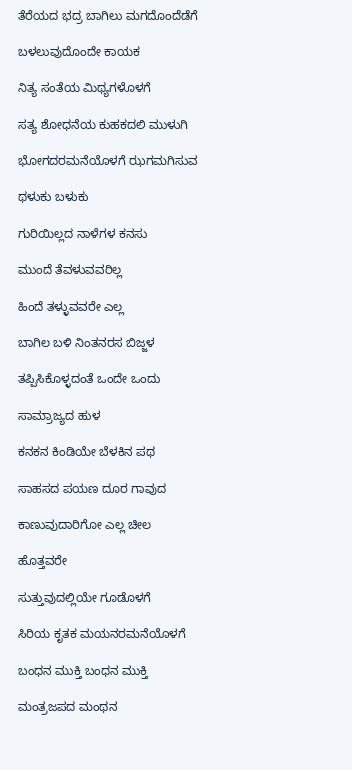ತೆರೆಯದ ಭದ್ರ ಬಾಗಿಲು ಮಗದೊಂದೆಡೆಗೆ

ಬಳಲುವುದೊಂದೇ ಕಾಯಕ

ನಿತ್ಯ ಸಂತೆಯ ಮಿಥ್ಯಗಳೊಳಗೆ

ಸತ್ಯ ಶೋಧನೆಯ ಕುಹಕದಲಿ ಮುಳುಗಿ

ಭೋಗದರಮನೆಯೊಳಗೆ ಝಗಮಗಿಸುವ

ಥಳುಕು ಬಳುಕು

ಗುರಿಯಿಲ್ಲದ ನಾಳೆಗಳ ಕನಸು

ಮುಂದೆ ತೆವಳುವವರಿಲ್ಲ

ಹಿಂದೆ ತಳ್ಳುವವರೇ ಎಲ್ಲ

ಬಾಗಿಲ ಬಳಿ ನಿಂತನರಸ ಬಿಜ್ಜಳ

ತಪ್ಪಿಸಿಕೊಳ್ಳದಂತೆ ಒಂದೇ ಒಂದು

ಸಾಮ್ರಾಜ್ಯದ ಹುಳ

ಕನಕನ ಕಿಂಡಿಯೇ ಬೆಳಕಿನ ಪಥ

ಸಾಹಸದ ಪಯಣ ದೂರ ಗಾವುದ

ಕಾಣುವುದಾರಿಗೋ ಎಲ್ಲ ಚೀಲ

ಹೊತ್ತವರೇ

ಸುತ್ತುವುದಲ್ಲಿಯೇ ಗೂಡೊಳಗೆ

ಸಿರಿಯ ಕೃತಕ ಮಯನರಮನೆಯೊಳಗೆ

ಬಂಧನ ಮುಕ್ತಿ ಬಂಧನ ಮುಕ್ತಿ

ಮಂತ್ರಜಪದ ಮಂಥನ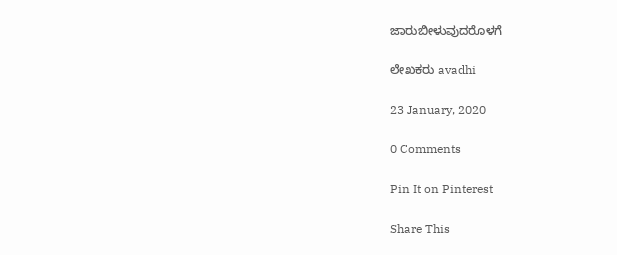ಜಾರುಬೀಳುವುದರೊಳಗೆ

ಲೇಖಕರು avadhi

23 January, 2020

0 Comments

Pin It on Pinterest

Share This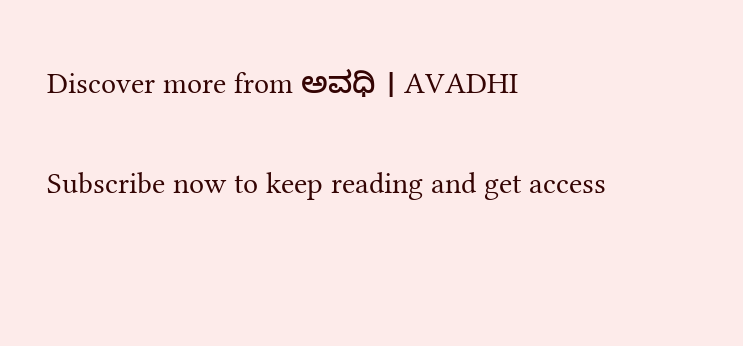Discover more from ಅವಧಿ । AVADHI

Subscribe now to keep reading and get access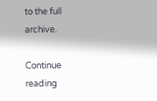to the full archive.

Continue reading